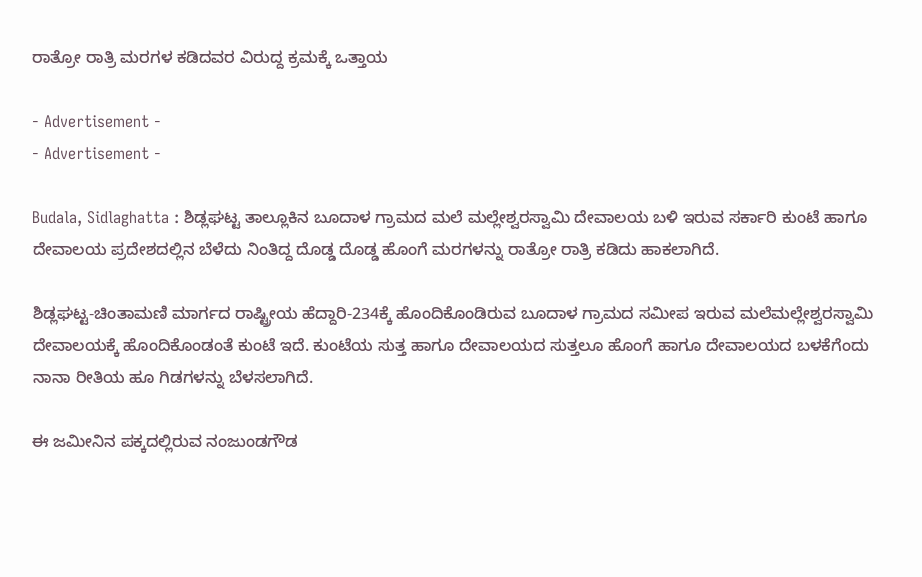ರಾತ್ರೋ ರಾತ್ರಿ ಮರಗಳ ಕಡಿದವರ ವಿರುದ್ದ ಕ್ರಮಕ್ಕೆ ಒತ್ತಾಯ

- Advertisement -
- Advertisement -

Budala, Sidlaghatta : ಶಿಡ್ಲಘಟ್ಟ ತಾಲ್ಲೂಕಿನ ಬೂದಾಳ ಗ್ರಾಮದ ಮಲೆ ಮಲ್ಲೇಶ್ವರಸ್ವಾಮಿ ದೇವಾಲಯ ಬಳಿ ಇರುವ ಸರ್ಕಾರಿ ಕುಂಟೆ ಹಾಗೂ ದೇವಾಲಯ ಪ್ರದೇಶದಲ್ಲಿನ ಬೆಳೆದು ನಿಂತಿದ್ದ ದೊಡ್ಡ ದೊಡ್ಡ ಹೊಂಗೆ ಮರಗಳನ್ನು ರಾತ್ರೋ ರಾತ್ರಿ ಕಡಿದು ಹಾಕಲಾಗಿದೆ.

ಶಿಡ್ಲಘಟ್ಟ-ಚಿಂತಾಮಣಿ ಮಾರ್ಗದ ರಾಷ್ಟ್ರೀಯ ಹೆದ್ದಾರಿ-234ಕ್ಕೆ ಹೊಂದಿಕೊಂಡಿರುವ ಬೂದಾಳ ಗ್ರಾಮದ ಸಮೀಪ ಇರುವ ಮಲೆಮಲ್ಲೇಶ್ವರಸ್ವಾಮಿ ದೇವಾಲಯಕ್ಕೆ ಹೊಂದಿಕೊಂಡಂತೆ ಕುಂಟೆ ಇದೆ. ಕುಂಟೆಯ ಸುತ್ತ ಹಾಗೂ ದೇವಾಲಯದ ಸುತ್ತಲೂ ಹೊಂಗೆ ಹಾಗೂ ದೇವಾಲಯದ ಬಳಕೆಗೆಂದು ನಾನಾ ರೀತಿಯ ಹೂ ಗಿಡಗಳನ್ನು ಬೆಳಸಲಾಗಿದೆ.

ಈ ಜಮೀನಿನ ಪಕ್ಕದಲ್ಲಿರುವ ನಂಜುಂಡಗೌಡ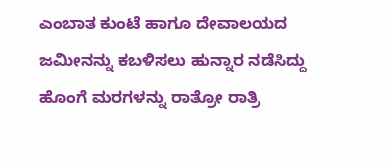ಎಂಬಾತ ಕುಂಟೆ ಹಾಗೂ ದೇವಾಲಯದ ಜಮೀನನ್ನು ಕಬಳಿಸಲು ಹುನ್ನಾರ ನಡೆಸಿದ್ದು ಹೊಂಗೆ ಮರಗಳನ್ನು ರಾತ್ರೋ ರಾತ್ರಿ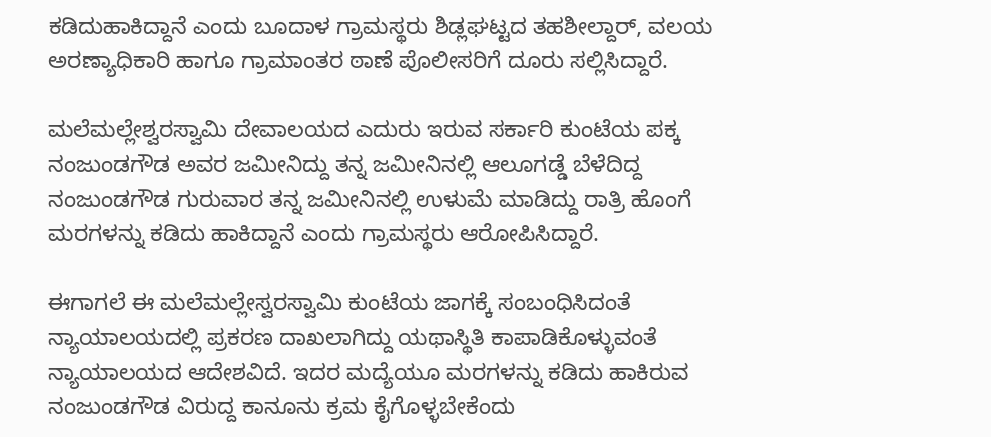ಕಡಿದುಹಾಕಿದ್ದಾನೆ ಎಂದು ಬೂದಾಳ ಗ್ರಾಮಸ್ಥರು ಶಿಡ್ಲಘಟ್ಟದ ತಹಶೀಲ್ದಾರ್, ವಲಯ ಅರಣ್ಯಾಧಿಕಾರಿ ಹಾಗೂ ಗ್ರಾಮಾಂತರ ಠಾಣೆ ಪೊಲೀಸರಿಗೆ ದೂರು ಸಲ್ಲಿಸಿದ್ದಾರೆ.

ಮಲೆಮಲ್ಲೇಶ್ವರಸ್ವಾಮಿ ದೇವಾಲಯದ ಎದುರು ಇರುವ ಸರ್ಕಾರಿ ಕುಂಟೆಯ ಪಕ್ಕ ನಂಜುಂಡಗೌಡ ಅವರ ಜಮೀನಿದ್ದು ತನ್ನ ಜಮೀನಿನಲ್ಲಿ ಆಲೂಗಡ್ಡೆ ಬೆಳೆದಿದ್ದ ನಂಜುಂಡಗೌಡ ಗುರುವಾರ ತನ್ನ ಜಮೀನಿನಲ್ಲಿ ಉಳುಮೆ ಮಾಡಿದ್ದು ರಾತ್ರಿ ಹೊಂಗೆ ಮರಗಳನ್ನು ಕಡಿದು ಹಾಕಿದ್ದಾನೆ ಎಂದು ಗ್ರಾಮಸ್ಥರು ಆರೋಪಿಸಿದ್ದಾರೆ.

ಈಗಾಗಲೆ ಈ ಮಲೆಮಲ್ಲೇಸ್ವರಸ್ವಾಮಿ ಕುಂಟೆಯ ಜಾಗಕ್ಕೆ ಸಂಬಂಧಿಸಿದಂತೆ ನ್ಯಾಯಾಲಯದಲ್ಲಿ ಪ್ರಕರಣ ದಾಖಲಾಗಿದ್ದು ಯಥಾಸ್ಥಿತಿ ಕಾಪಾಡಿಕೊಳ್ಳುವಂತೆ ನ್ಯಾಯಾಲಯದ ಆದೇಶವಿದೆ. ಇದರ ಮದ್ಯೆಯೂ ಮರಗಳನ್ನು ಕಡಿದು ಹಾಕಿರುವ ನಂಜುಂಡಗೌಡ ವಿರುದ್ದ ಕಾನೂನು ಕ್ರಮ ಕೈಗೊಳ್ಳಬೇಕೆಂದು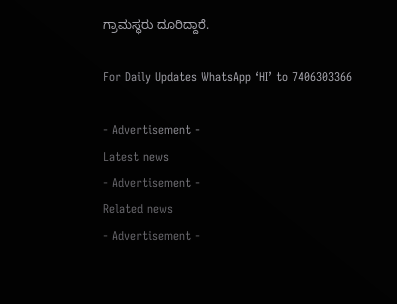ಗ್ರಾಮಸ್ಥರು ದೂರಿದ್ದಾರೆ.

For Daily Updates WhatsApp ‘HI’ to 7406303366

- Advertisement -
Latest news
- Advertisement -
Related news
- Advertisement -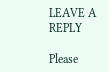LEAVE A REPLY

Please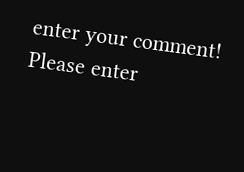enter your comment!
Please enter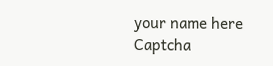your name here
Captcha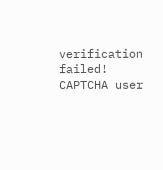verification failed!
CAPTCHA user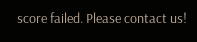score failed. Please contact us!